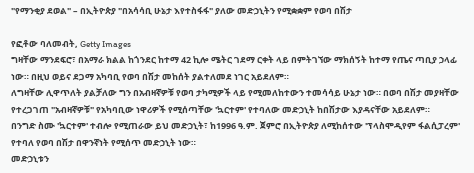"የማንቂያ ደወል" – በኢትዮጵያ "በአሳሳቢ ሁኔታ እየተስፋፋ" ያለው መድኃኒትን የሚቋቋም የወባ በሽታ

የፎቶው ባለመብት, Getty Images
ግዛቸው ማንደፍሮ፣ በአማራ ክልል ከጎንደር ከተማ 42 ኪሎ ሜትር ገደማ ርቀት ላይ በምትገኘው ማክሰኝት ከተማ የጤና ጣቢያ ኃላፊ ነው። በዚህ ወይና ደጋማ አካባቢ የወባ በሽታ መከሰት ያልተለመደ ነገር አይደለም።
ለግዛቸው ሊዋጥለት ያልቻለው ግን በአብዛኛዎቹ የወባ ታካሚዎች ላይ የሚመለከተውን ተመሳሳይ ሁኔታ ነው። በወባ በሽታ መያዛቸው የተረጋገጠ "አብዛኛዎቹ" የአካባቢው ነዋሪዎች የሚሰጣቸው 'ኳርተም' የተባለው መድኃኒት ከበሽታው እያዳናቸው አይደለም።
በንግድ ስሙ 'ኳርተም' ተብሎ የሚጠራው ይህ መድኃኒት፣ ከ1996 ዓ.ም. ጀምሮ በኢትዮጵያ ለሚከሰተው 'ፕላስሞዲየም ፋልሲፓረም' የተባለ የወባ በሽታ በዋንኛነት የሚሰጥ መድኃኒት ነው።
መድኃኒቱን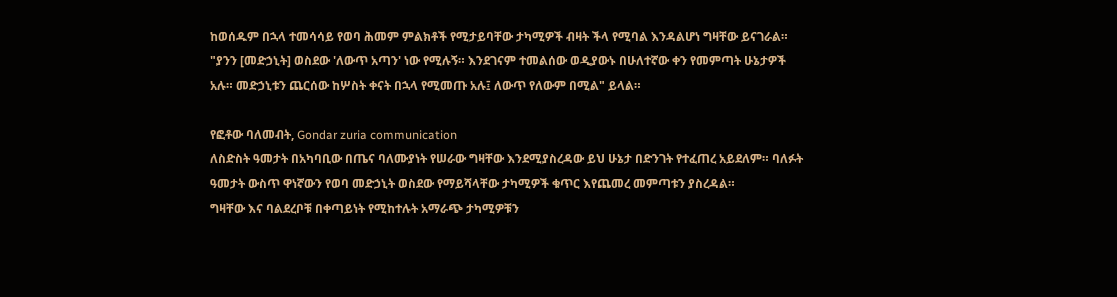ከወሰዱም በኋላ ተመሳሳይ የወባ ሕመም ምልክቶች የሚታይባቸው ታካሚዎች ብዛት ችላ የሚባል እንዳልሆነ ግዛቸው ይናገራል።
"ያንን [መድኃኒት] ወስደው 'ለውጥ አጣን' ነው የሚሉኝ። እንደገናም ተመልሰው ወዲያውኑ በሁለተኛው ቀን የመምጣት ሁኔታዎች አሉ። መድኃኒቱን ጨርሰው ከሦስት ቀናት በኋላ የሚመጡ አሉ፤ ለውጥ የለውም በሚል" ይላል።

የፎቶው ባለመብት, Gondar zuria communication
ለስድስት ዓመታት በአካባቢው በጤና ባለሙያነት የሠራው ግዛቸው እንደሚያስረዳው ይህ ሁኔታ በድንገት የተፈጠረ አይደለም። ባለፉት ዓመታት ውስጥ ዋነኛውን የወባ መድኃኒት ወስደው የማይሻላቸው ታካሚዎች ቁጥር እየጨመረ መምጣቱን ያስረዳል።
ግዛቸው እና ባልደረቦቹ በቀጣይነት የሚከተሉት አማራጭ ታካሚዎቹን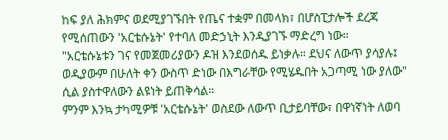ከፍ ያለ ሕክምና ወደሚያገኙበት የጤና ተቋም በመላክ፣ በሆስፒታሎች ደረጃ የሚሰጠውን 'አርቴሱኔት' የተባለ መድኃኒት እንዲያገኙ ማድረግ ነው።
"አርቴሱኔቱን ገና የመጀመሪያውን ዶዝ እንደወሰዱ ይነቃሉ። ደህና ለውጥ ያሳያሉ፤ ወዲያውም በሁለት ቀን ውስጥ ድነው በእግራቸው የሚሄዱበት አጋጣሚ ነው ያለው" ሲል ያስተዋለውን ልዩነት ይጠቅሳል።
ምንም እንኳ ታካሚዎቹ 'አርቴሱኔት' ወስደው ለውጥ ቢታይባቸው፣ በዋነኛነት ለወባ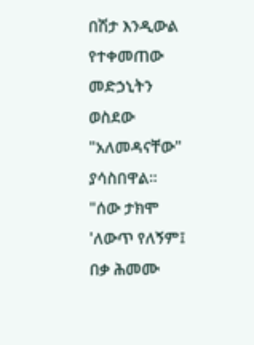በሽታ እንዲውል የተቀመጠው መድኃኒትን ወስደው "አለመዳናቸው" ያሳስበዋል።
"ሰው ታክሞ 'ለውጥ የለኝም፤ በቃ ሕመሙ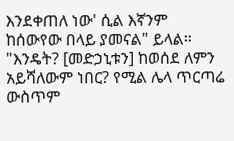እንደቀጠለ ነው' ሲል እኛንም ከሰውየው በላይ ያመናል" ይላል።
"እንዴት? [መድኃኒቱን] ከወሰደ ለምን አይሻለውም ነበር? የሚል ሌላ ጥርጣሬ ውስጥም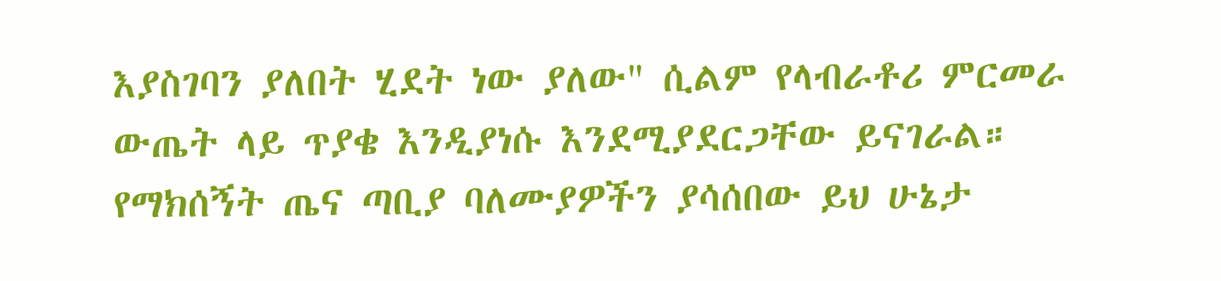እያስገባን ያለበት ሂደት ነው ያለው" ሲልም የላብራቶሪ ምርመራ ውጤት ላይ ጥያቄ እንዲያነሱ እንደሚያደርጋቸው ይናገራል።
የማክሰኝት ጤና ጣቢያ ባለሙያዎችን ያሳሰበው ይህ ሁኔታ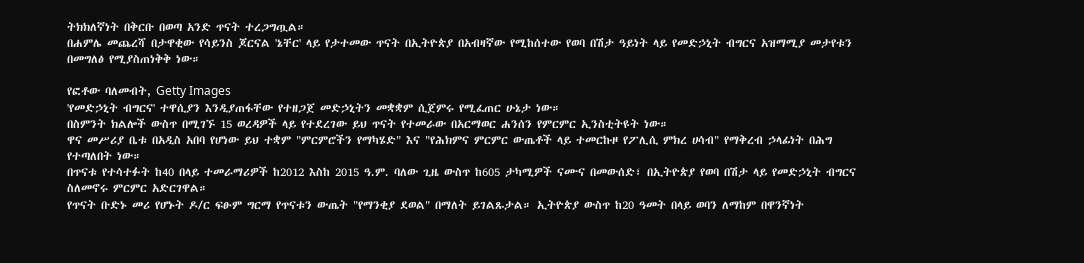ትክክለኛነት በቅርቡ በወጣ አንድ ጥናት ተረጋግጧል።
በሐምሌ መጨረሻ በታዋቂው የሳይንስ ጆርናል 'ኔቸር' ላይ የታተመው ጥናት በኢትዮጵያ በአብዛኛው የሚከሰተው የወባ በሽታ ዓይነት ላይ የመድኃኒት ብግርና አዝማሚያ መታየቱን በመግለፅ የሚያስጠነቅቅ ነው።

የፎቶው ባለመብት, Getty Images
'የመድኃኒት ብግርና' ተዋሲያን እንዲያጠፋቸው የተዘጋጀ መድኃኒትን መቋቋም ሲጀምሩ የሚፈጠር ሁኔታ ነው።
በስምንት ክልሎች ውስጥ በሚገኙ 15 ወረዳዎች ላይ የተደረገው ይህ ጥናት የተመራው በአርማወር ሐንሰን የምርምር ኢንስቲትዩት ነው።
ዋና መሥሪያ ቤቱ በአዲስ አበባ የሆነው ይህ ተቋም "ምርምሮችን የማካሄድ" እና "የሕክምና ምርምር ውጤቶች ላይ ተመርኩዞ የፖሊሲ ምክረ ሀሳብ" የማቅረብ ኃላፊነት በሕግ የተጣለበት ነው።
በጥናቱ የተሳተፉት ከ40 በላይ ተመራማሪዎች ከ2012 እስከ 2015 ዓ.ም. ባለው ጊዜ ውስጥ ከ605 ታካሚዎች ናሙና በመውሰድ፣ በኢትዮጵያ የወባ በሽታ ላይ የመድኃኒት ብግርና ስለመኖሩ ምርምር አድርገዋል።
የጥናት ቡድኑ መሪ የሆኑት ዶ/ር ፍፁም ግርማ የጥናቱን ውጤት "የማንቂያ ደወል" በማለት ይገልጹታል። ኢትዮጵያ ውስጥ ከ20 ዓመት በላይ ወባን ለማከም በዋንኛነት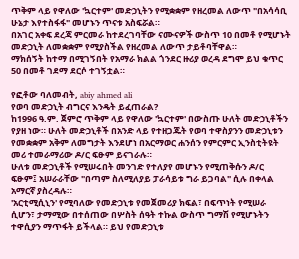ጥቅም ላይ የዋለው 'ኳርተም' መድኃኒትን የሚቋቋም የዘረመል ለውጥ "በአሳሳቢ ሁኔታ እየተስፋፋ" መሆኑን ጥናቱ አስፍሯል።
በአገር አቀፍ ደረጃ ምርመራ ከተደረገባቸው ናሙናዎች ውስጥ 10 በመቶ የሚሆኑት መድኃኒት ለመቋቋም የሚያስችል የዘረመል ለውጥ ታይቶባቸዋል።
ማክሰኝት ከተማ በሚገኝበት የአማራ ክልል ጎንደር ዙሪያ ወረዳ ደግሞ ይህ ቁጥር 50 በመቶ ገደማ ደርሶ ተገኝቷል።

የፎቶው ባለመብት, abiy ahmed ali
የወባ መድኃኒት ብግርና እንዴት ይፈጠራል?
ከ1996 ዓ.ም. ጀምሮ ጥቅም ላይ የዋለው 'ኳርተም' በውስጡ ሁለት መድኃኒቶችን የያዘ ነው። ሁለት መድኃኒቶች በአንድ ላይ የተዘጋጁት የወባ ተዋስያንን መድኃኒቱን የመቋቋም አቅም ለመግታት እንደሆነ በአርማወር ሐንሰን የምርምር ኢንስቲትዩት መሪ ተመራማሪው ዶ/ር ፍፁም ይናገራሉ።
ሁለቱ መድኃኒቶች የሚሠሩበት መንገድ የተለያየ መሆኑን የሚጠቅሱን ዶ/ር ፍፁም፤ አሠራራቸው "በጣም ስለሚለያይ ፓራሳይቱ ግራ ይጋባል" ሲሉ በቀላል አማርኛ ያስረዳሉ።
'አርቲሚሲኒን' የሚባለው የመድኃኒቱ የመጀመሪያ ክፍል፣ በፍጥነት የሚሠራ ሲሆን፣ ታማሚው በተሰጠው በሦስት ሰዓት ተኩል ውስጥ ግማሽ የሚሆኑትን ተዋሲያን ማጥፋት ይችላል። ይህ የመድኃኒቱ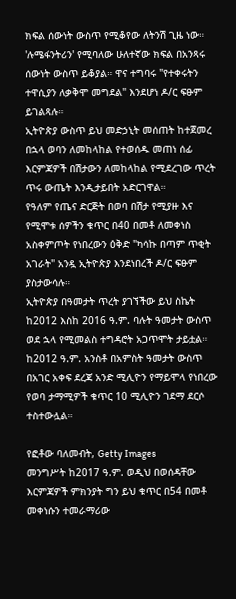ክፍል ሰውነት ውስጥ የሚቆየው ለትንሽ ጊዜ ነው።
'ሉሜፋንትሪን' የሚባለው ሁለተኛው ክፍል በአንጻሩ ሰውነት ውስጥ ይቆያል። ዋና ተግባሩ "የተቀሩትን ተዋሲያን ለቃቅሞ መግደል" እንደሆነ ዶ/ር ፍፁም ይገልጻሉ።
ኢትዮጵያ ውስጥ ይህ መድኃኒት መሰጠት ከተጀመረ በኋላ ወባን ለመከላከል የተወሰዱ መጠነ ሰፊ እርምጃዎች በሽታውን ለመከላከል የሚደረገው ጥረት ጥሩ ውጤት እንዲታይበት አድርገዋል።
የዓለም የጤና ድርጅት በወባ በሽታ የሚያዙ እና የሚሞቱ ሰዎችን ቁጥር በ40 በመቶ ለመቀነስ አስቀምጦት የነበረውን ዕቅድ "ካሳኩ በጣም ጥቂት አገራት" አንዷ ኢትዮጵያ እንደነበረች ዶ/ር ፍፁም ያስታውሳሉ።
ኢትዮጵያ በዓመታት ጥረት ያገኘችው ይህ ስኬት ከ2012 እስከ 2016 ዓ.ም. ባሉት ዓመታት ውስጥ ወደ ኋላ የሚመልስ ተግዳሮት አጋጥሞት ታይቷል።
ከ2012 ዓ.ም. አንስቶ በአምስት ዓመታት ውስጥ በአገር አቀፍ ደረጃ አንድ ሚሊዮን የማይሞላ የነበረው የወባ ታማሚዎች ቁጥር 10 ሚሊዮን ገደማ ደርሶ ተስተውሏል።

የፎቶው ባለመብት, Getty Images
መንግሥት ከ2017 ዓ.ም. ወዲህ በወሰዳቸው እርምጃዎች ምክንያት ግን ይህ ቁጥር በ54 በመቶ መቀነሱን ተመራማሪው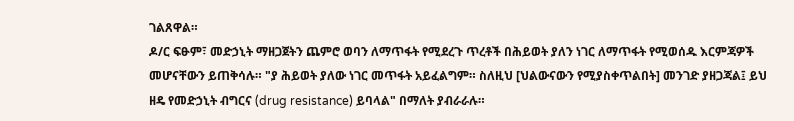ገልጸዋል።
ዶ/ር ፍፁም፣ መድኃኒት ማዘጋጀትን ጨምሮ ወባን ለማጥፋት የሚደረጉ ጥረቶች በሕይወት ያለን ነገር ለማጥፋት የሚወሰዱ እርምጃዎች መሆናቸውን ይጠቅሳሉ። "ያ ሕይወት ያለው ነገር መጥፋት አይፈልግም። ስለዚህ [ህልውናውን የሚያስቀጥልበት] መንገድ ያዘጋጃል፤ ይህ ዘዴ የመድኃኒት ብግርና (drug resistance) ይባላል" በማለት ያብራራሉ።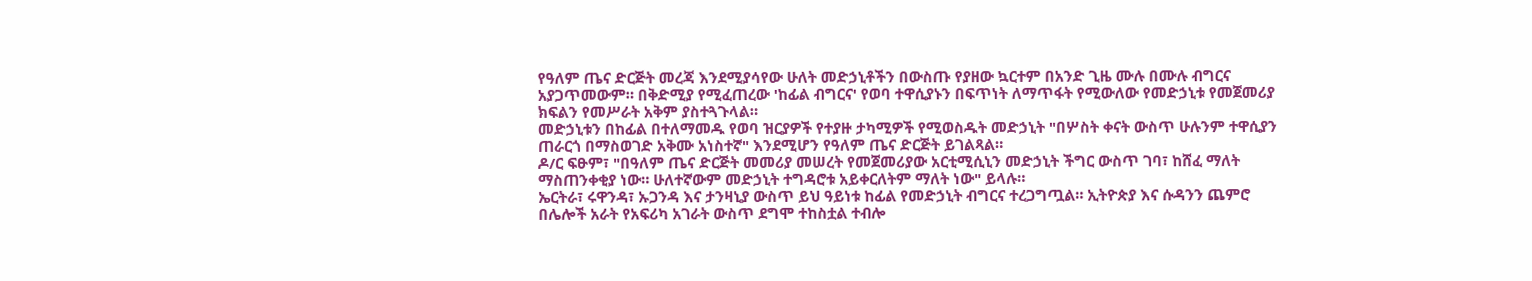የዓለም ጤና ድርጅት መረጃ እንደሚያሳየው ሁለት መድኃኒቶችን በውስጡ የያዘው ኳርተም በአንድ ጊዜ ሙሉ በሙሉ ብግርና አያጋጥመውም። በቅድሚያ የሚፈጠረው 'ከፊል ብግርና' የወባ ተዋሲያኑን በፍጥነት ለማጥፋት የሚውለው የመድኃኒቱ የመጀመሪያ ክፍልን የመሥራት አቅም ያስተጓጉላል።
መድኃኒቱን በከፊል በተለማመዱ የወባ ዝርያዎች የተያዙ ታካሚዎች የሚወስዱት መድኃኒት "በሦስት ቀናት ውስጥ ሁሉንም ተዋሲያን ጠራርጎ በማስወገድ አቅሙ አነስተኛ" እንደሚሆን የዓለም ጤና ድርጅት ይገልጻል።
ዶ/ር ፍፁም፣ "በዓለም ጤና ድርጅት መመሪያ መሠረት የመጀመሪያው አርቲሚሲኒን መድኃኒት ችግር ውስጥ ገባ፣ ከሸፈ ማለት ማስጠንቀቂያ ነው። ሁለተኛውም መድኃኒት ተግዳሮቱ አይቀርለትም ማለት ነው" ይላሉ።
ኤርትራ፣ ሩዋንዳ፣ ኡጋንዳ እና ታንዛኒያ ውስጥ ይህ ዓይነቱ ከፊል የመድኃኒት ብግርና ተረጋግጧል። ኢትዮጵያ እና ሱዳንን ጨምሮ በሌሎች አራት የአፍሪካ አገራት ውስጥ ደግሞ ተከስቷል ተብሎ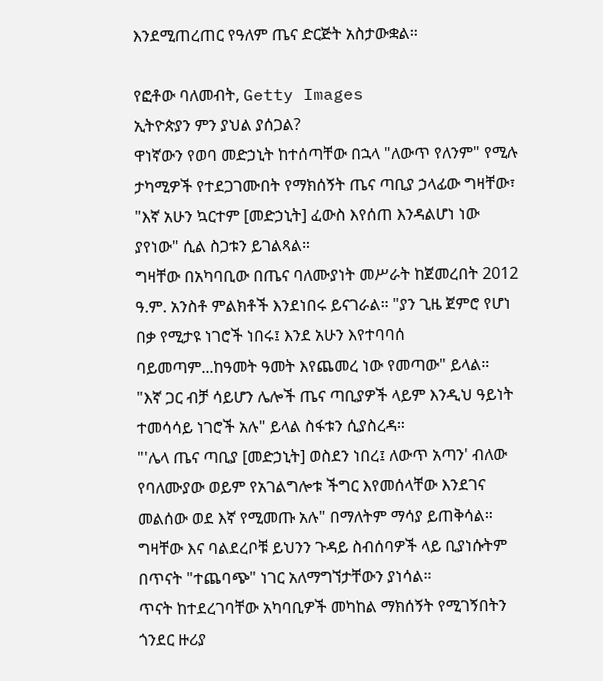እንደሚጠረጠር የዓለም ጤና ድርጅት አስታውቋል።

የፎቶው ባለመብት, Getty Images
ኢትዮጵያን ምን ያህል ያሰጋል?
ዋነኛውን የወባ መድኃኒት ከተሰጣቸው በኋላ "ለውጥ የለንም" የሚሉ ታካሚዎች የተደጋገሙበት የማክሰኝት ጤና ጣቢያ ኃላፊው ግዛቸው፣ "እኛ አሁን ኳርተም [መድኃኒት] ፈውስ እየሰጠ እንዳልሆነ ነው ያየነው" ሲል ስጋቱን ይገልጻል።
ግዛቸው በአካባቢው በጤና ባለሙያነት መሥራት ከጀመረበት 2012 ዓ.ም. አንስቶ ምልክቶች እንደነበሩ ይናገራል። "ያን ጊዜ ጀምሮ የሆነ በቃ የሚታዩ ነገሮች ነበሩ፤ እንደ አሁን እየተባባሰ ባይመጣም...ከዓመት ዓመት እየጨመረ ነው የመጣው" ይላል።
"እኛ ጋር ብቻ ሳይሆን ሌሎች ጤና ጣቢያዎች ላይም እንዲህ ዓይነት ተመሳሳይ ነገሮች አሉ" ይላል ስፋቱን ሲያስረዳ።
"'ሌላ ጤና ጣቢያ [መድኃኒት] ወስደን ነበረ፤ ለውጥ አጣን' ብለው የባለሙያው ወይም የአገልግሎቱ ችግር እየመሰላቸው እንደገና መልሰው ወደ እኛ የሚመጡ አሉ" በማለትም ማሳያ ይጠቅሳል።
ግዛቸው እና ባልደረቦቹ ይህንን ጉዳይ ስብሰባዎች ላይ ቢያነሱትም በጥናት "ተጨባጭ" ነገር አለማግኘታቸውን ያነሳል።
ጥናት ከተደረገባቸው አካባቢዎች መካከል ማክሰኝት የሚገኝበትን ጎንደር ዙሪያ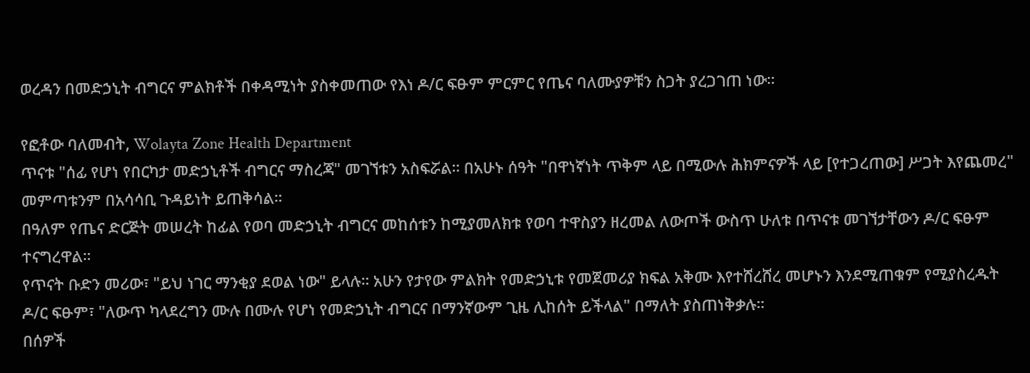ወረዳን በመድኃኒት ብግርና ምልክቶች በቀዳሚነት ያስቀመጠው የእነ ዶ/ር ፍፁም ምርምር የጤና ባለሙያዎቹን ስጋት ያረጋገጠ ነው።

የፎቶው ባለመብት, Wolayta Zone Health Department
ጥናቱ "ሰፊ የሆነ የበርካታ መድኃኒቶች ብግርና ማስረጃ" መገኘቱን አስፍሯል። በአሁኑ ሰዓት "በዋነኛነት ጥቅም ላይ በሚውሉ ሕክምናዎች ላይ [የተጋረጠው] ሥጋት እየጨመረ" መምጣቱንም በአሳሳቢ ጉዳይነት ይጠቅሳል።
በዓለም የጤና ድርጅት መሠረት ከፊል የወባ መድኃኒት ብግርና መከሰቱን ከሚያመለክቱ የወባ ተዋስያን ዘረመል ለውጦች ውስጥ ሁለቱ በጥናቱ መገኘታቸውን ዶ/ር ፍፁም ተናግረዋል።
የጥናት ቡድን መሪው፣ "ይህ ነገር ማንቂያ ደወል ነው" ይላሉ። አሁን የታየው ምልክት የመድኃኒቱ የመጀመሪያ ክፍል አቅሙ እየተሸረሸረ መሆኑን እንደሚጠቁም የሚያስረዱት ዶ/ር ፍፁም፣ "ለውጥ ካላደረግን ሙሉ በሙሉ የሆነ የመድኃኒት ብግርና በማንኛውም ጊዜ ሊከሰት ይችላል" በማለት ያስጠነቅቃሉ።
በሰዎች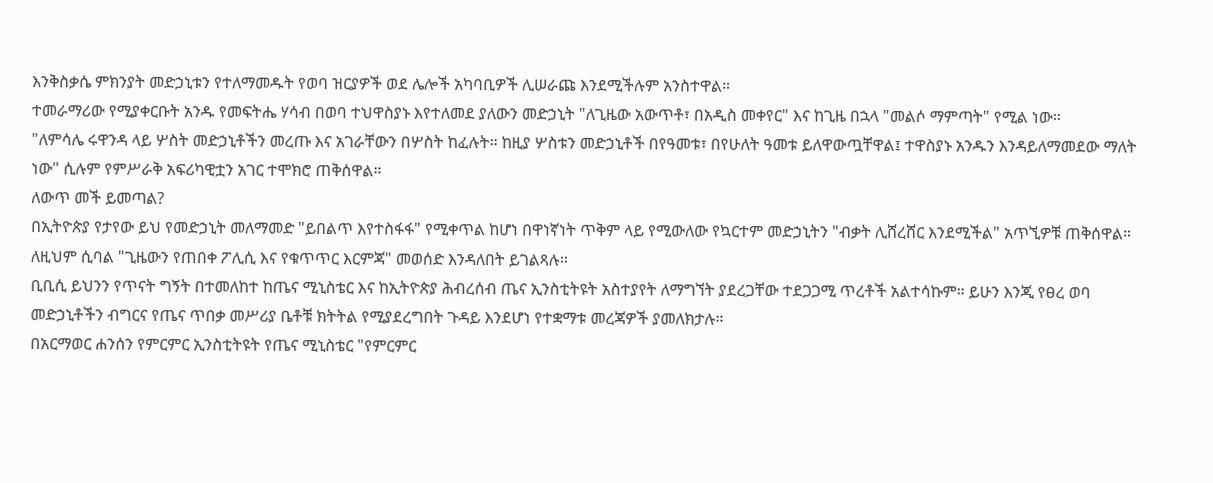እንቅስቃሴ ምክንያት መድኃኒቱን የተለማመዱት የወባ ዝርያዎች ወደ ሌሎች አካባቢዎች ሊሠራጩ እንደሚችሉም አንስተዋል።
ተመራማሪው የሚያቀርቡት አንዱ የመፍትሔ ሃሳብ በወባ ተህዋስያኑ እየተለመደ ያለውን መድኃኒት "ለጊዜው አውጥቶ፣ በአዲስ መቀየር" እና ከጊዜ በኋላ "መልሶ ማምጣት" የሚል ነው።
"ለምሳሌ ሩዋንዳ ላይ ሦስት መድኃኒቶችን መረጡ እና አገራቸውን በሦስት ከፈሉት። ከዚያ ሦስቱን መድኃኒቶች በየዓመቱ፣ በየሁለት ዓመቱ ይለዋውጧቸዋል፤ ተዋስያኑ አንዱን እንዳይለማመደው ማለት ነው" ሲሉም የምሥራቅ አፍሪካዊቷን አገር ተሞክሮ ጠቅሰዋል።
ለውጥ መች ይመጣል?
በኢትዮጵያ የታየው ይህ የመድኃኒት መለማመድ "ይበልጥ እየተስፋፋ" የሚቀጥል ከሆነ በዋነኛነት ጥቅም ላይ የሚውለው የኳርተም መድኃኒትን "ብቃት ሊሸረሸር እንደሚችል" አጥኚዎቹ ጠቅሰዋል። ለዚህም ሲባል "ጊዜውን የጠበቀ ፖሊሲ እና የቁጥጥር እርምጃ" መወሰድ እንዳለበት ይገልጻሉ።
ቢቢሲ ይህንን የጥናት ግኝት በተመለከተ ከጤና ሚኒስቴር እና ከኢትዮጵያ ሕብረሰብ ጤና ኢንስቲትዩት አስተያየት ለማግኘት ያደረጋቸው ተደጋጋሚ ጥረቶች አልተሳኩም። ይሁን እንጂ የፀረ ወባ መድኃኒቶችን ብግርና የጤና ጥበቃ መሥሪያ ቤቶቹ ክትትል የሚያደረግበት ጉዳይ እንደሆነ የተቋማቱ መረጃዎች ያመለክታሉ።
በአርማወር ሐንሰን የምርምር ኢንስቲትዩት የጤና ሚኒስቴር "የምርምር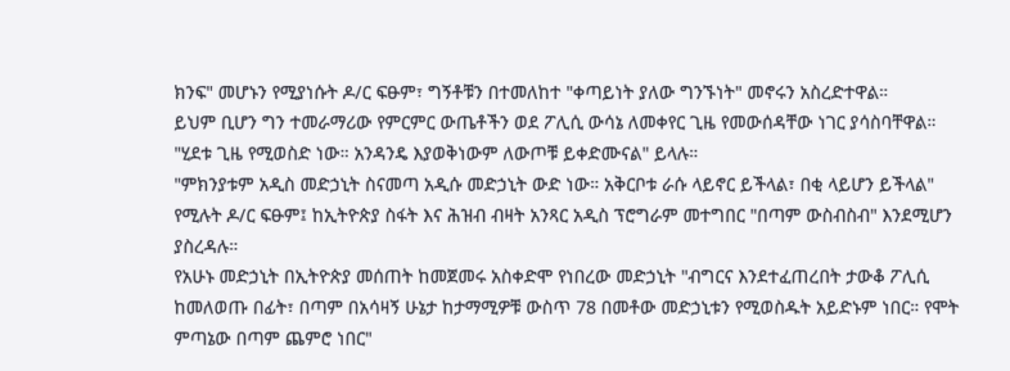ክንፍ" መሆኑን የሚያነሱት ዶ/ር ፍፁም፣ ግኝቶቹን በተመለከተ "ቀጣይነት ያለው ግንኙነት" መኖሩን አስረድተዋል።
ይህም ቢሆን ግን ተመራማሪው የምርምር ውጤቶችን ወደ ፖሊሲ ውሳኔ ለመቀየር ጊዜ የመውሰዳቸው ነገር ያሳስባቸዋል። "ሂደቱ ጊዜ የሚወስድ ነው። አንዳንዴ እያወቅነውም ለውጦቹ ይቀድሙናል" ይላሉ።
"ምክንያቱም አዲስ መድኃኒት ስናመጣ አዲሱ መድኃኒት ውድ ነው። አቅርቦቱ ራሱ ላይኖር ይችላል፣ በቂ ላይሆን ይችላል" የሚሉት ዶ/ር ፍፁም፤ ከኢትዮጵያ ስፋት እና ሕዝብ ብዛት አንጻር አዲስ ፕሮግራም መተግበር "በጣም ውስብስብ" እንደሚሆን ያስረዳሉ።
የአሁኑ መድኃኒት በኢትዮጵያ መሰጠት ከመጀመሩ አስቀድሞ የነበረው መድኃኒት "ብግርና እንደተፈጠረበት ታውቆ ፖሊሲ ከመለወጡ በፊት፣ በጣም በአሳዛኝ ሁኔታ ከታማሚዎቹ ውስጥ 78 በመቶው መድኃኒቱን የሚወስዱት አይድኑም ነበር። የሞት ምጣኔው በጣም ጨምሮ ነበር"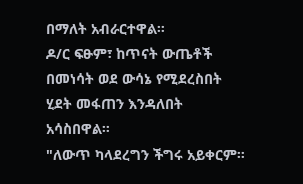በማለት አብራርተዋል።
ዶ/ር ፍፁም፣ ከጥናት ውጤቶች በመነሳት ወደ ውሳኔ የሚደረስበት ሂደት መፋጠን እንዳለበት አሳስበዋል።
"ለውጥ ካላደረግን ችግሩ አይቀርም።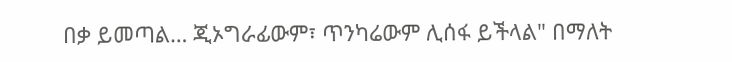በቃ ይመጣል… ጂኦግራፊውም፣ ጥንካሬውም ሊሰፋ ይችላል" በማለት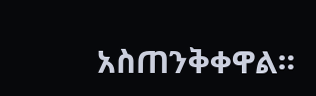አስጠንቅቀዋል።